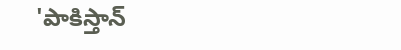'పాకిస్తాన్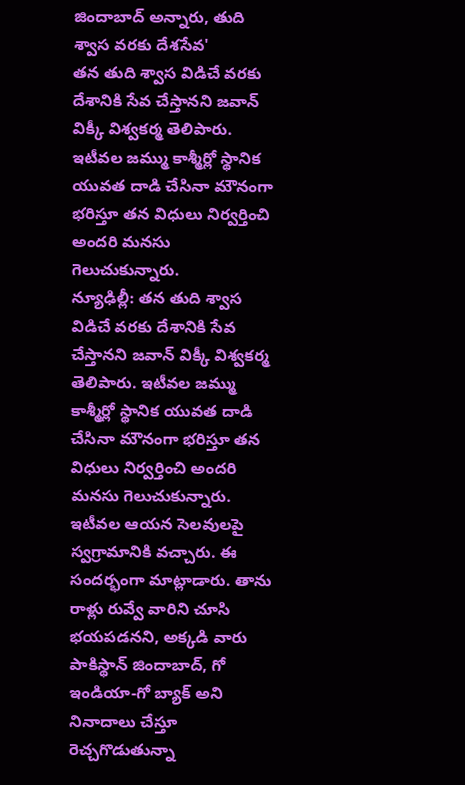జిందాబాద్ అన్నారు, తుది శ్వాస వరకు దేశసేవ'
తన తుది శ్వాస విడిచే వరకు దేశానికి సేవ చేస్తానని జవాన్ విక్కీ విశ్వకర్మ తెలిపారు. ఇటీవల జమ్ము కాశ్మీర్లో స్థానిక యువత దాడి చేసినా మౌనంగా భరిస్తూ తన విధులు నిర్వర్తించి అందరి మనసు గెలుచుకున్నారు.
న్యూఢిల్లీ: తన తుది శ్వాస విడిచే వరకు దేశానికి సేవ చేస్తానని జవాన్ విక్కీ విశ్వకర్మ తెలిపారు. ఇటీవల జమ్ము కాశ్మీర్లో స్థానిక యువత దాడి చేసినా మౌనంగా భరిస్తూ తన విధులు నిర్వర్తించి అందరి మనసు గెలుచుకున్నారు.
ఇటీవల ఆయన సెలవులపై స్వగ్రామానికి వచ్చారు. ఈ సందర్భంగా మాట్లాడారు. తాను రాళ్లు రువ్వే వారిని చూసి భయపడనని, అక్కడి వారు పాకిస్థాన్ జిందాబాద్, గో ఇండియా-గో బ్యాక్ అని నినాదాలు చేస్తూ రెచ్చగొడుతున్నా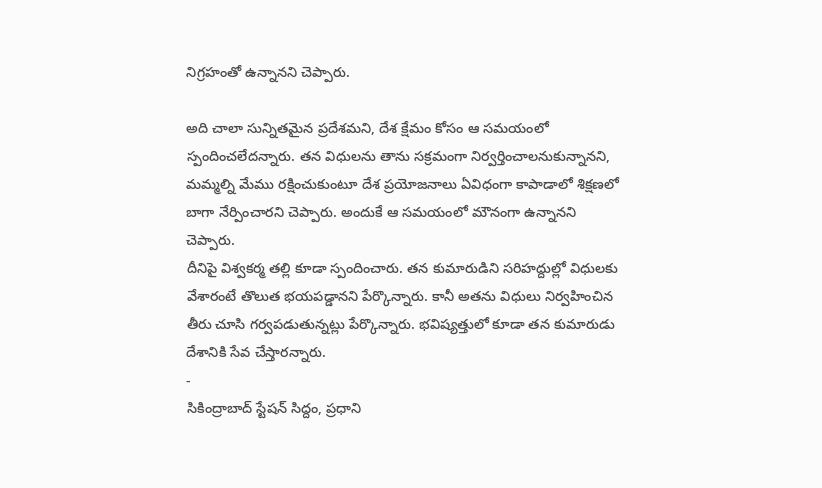నిగ్రహంతో ఉన్నానని చెప్పారు.

అది చాలా సున్నితమైన ప్రదేశమని, దేశ క్షేమం కోసం ఆ సమయంలో స్పందించలేదన్నారు. తన విధులను తాను సక్రమంగా నిర్వర్తించాలనుకున్నానని, మమ్మల్ని మేము రక్షించుకుంటూ దేశ ప్రయోజనాలు ఏవిధంగా కాపాడాలో శిక్షణలో బాగా నేర్పించారని చెప్పారు. అందుకే ఆ సమయంలో మౌనంగా ఉన్నానని చెప్పారు.
దీనిపై విశ్వకర్మ తల్లి కూడా స్పందించారు. తన కుమారుడిని సరిహద్దుల్లో విధులకు వేశారంటే తొలుత భయపడ్డానని పేర్కొన్నారు. కానీ అతను విధులు నిర్వహించిన తీరు చూసి గర్వపడుతున్నట్లు పేర్కొన్నారు. భవిష్యత్తులో కూడా తన కుమారుడు దేశానికి సేవ చేస్తారన్నారు.
-
సికింద్రాబాద్ స్టేషన్ సిద్దం, ప్రధాని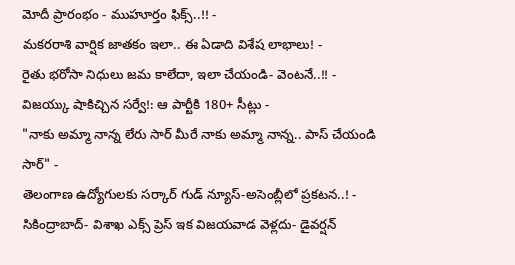మోదీ ప్రారంభం - ముహూర్తం ఫిక్స్..!! -
మకరరాశి వార్షిక జాతకం ఇలా.. ఈ ఏడాది విశేష లాభాలు! -
రైతు భరోసా నిధులు జమ కాలేదా, ఇలా చేయండి- వెంటనే..!! -
విజయ్కు షాకిచ్చిన సర్వే!: ఆ పార్టీకి 180+ సీట్లు -
"నాకు అమ్మా నాన్న లేరు సార్ మీరే నాకు అమ్మా నాన్న.. పాస్ చేయండి సార్" -
తెలంగాణ ఉద్యోగులకు సర్కార్ గుడ్ న్యూస్-అసెంబ్లీలో ప్రకటన..! -
సికింద్రాబాద్- విశాఖ ఎక్స్ ప్రెస్ ఇక విజయవాడ వెళ్లదు- డైవర్షన్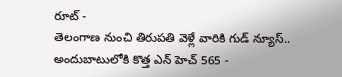రూట్ -
తెలంగాణ నుంచి తిరుపతి వెళ్లే వారికి గుడ్ న్యూస్.. అందుబాటులోకి కొత్త ఎన్ హెచ్ 565 -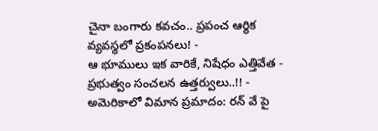చైనా బంగారు కవచం.. ప్రపంచ ఆర్థిక వ్యవస్థలో ప్రకంపనలు! -
ఆ భూములు ఇక వారికే, నిషేధం ఎత్తివేత - ప్రభుత్వం సంచలన ఉత్తర్వులు..!! -
అమెరికాలో విమాన ప్రమాదం: రన్ వే పై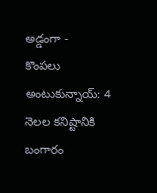అడ్డంగా -
కొంపలు అంటుకున్నాయ్: 4 నెలల కనిష్టానికి బంగారం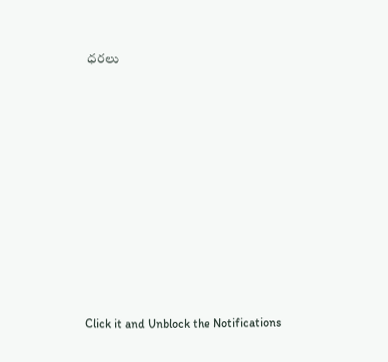ధరలు












Click it and Unblock the Notifications